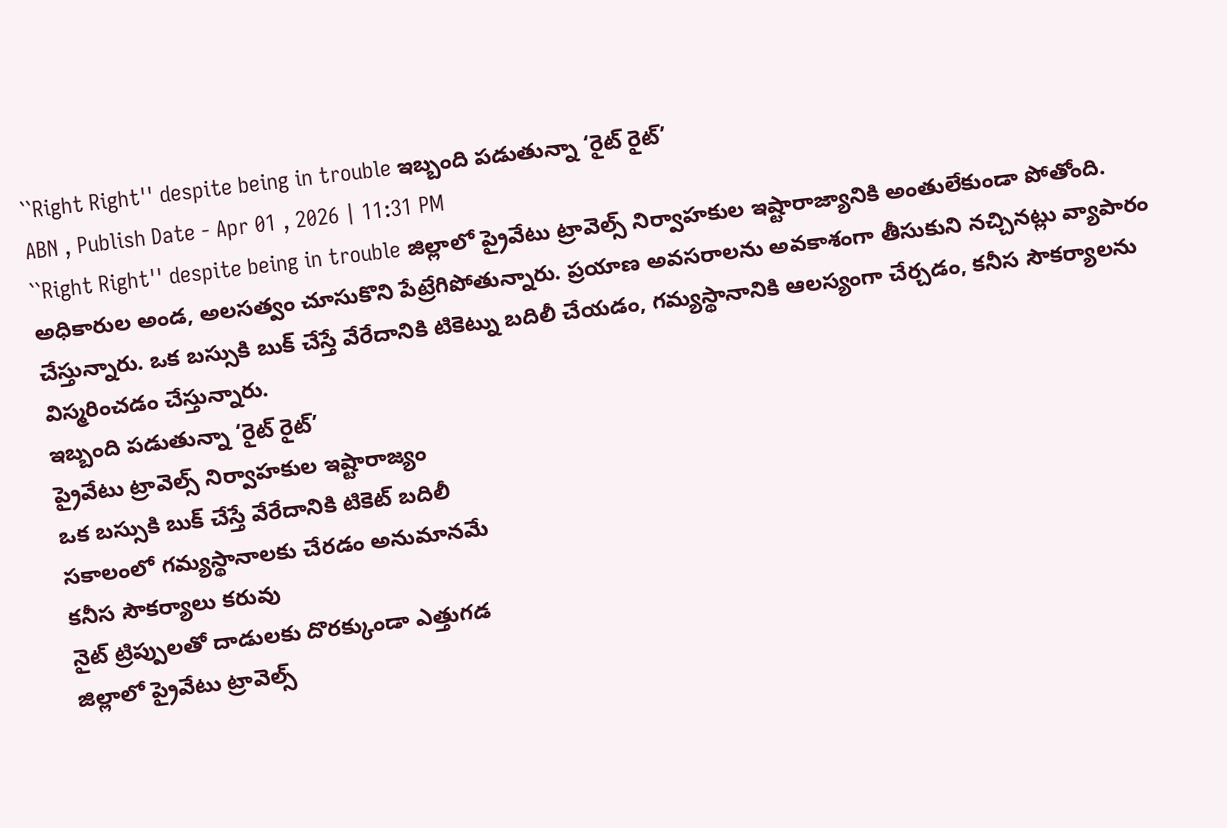``Right Right'' despite being in trouble ఇబ్బంది పడుతున్నా ‘రైట్ రైట్’
ABN , Publish Date - Apr 01 , 2026 | 11:31 PM
``Right Right'' despite being in trouble జిల్లాలో ప్రైవేటు ట్రావెల్స్ నిర్వాహకుల ఇష్టారాజ్యానికి అంతులేకుండా పోతోంది. అధికారుల అండ, అలసత్వం చూసుకొని పేట్రేగిపోతున్నారు. ప్రయాణ అవసరాలను అవకాశంగా తీసుకుని నచ్చినట్లు వ్యాపారం చేస్తున్నారు. ఒక బస్సుకి బుక్ చేస్తే వేరేదానికి టికెట్ను బదిలీ చేయడం, గమ్యస్థానానికి ఆలస్యంగా చేర్చడం, కనీస సౌకర్యాలను విస్మరించడం చేస్తున్నారు.
ఇబ్బంది పడుతున్నా ‘రైట్ రైట్’
ప్రైవేటు ట్రావెల్స్ నిర్వాహకుల ఇష్టారాజ్యం
ఒక బస్సుకి బుక్ చేస్తే వేరేదానికి టికెట్ బదిలీ
సకాలంలో గమ్యస్థానాలకు చేరడం అనుమానమే
కనీస సౌకర్యాలు కరువు
నైట్ ట్రిప్పులతో దాడులకు దొరక్కుండా ఎత్తుగడ
జిల్లాలో ప్రైవేటు ట్రావెల్స్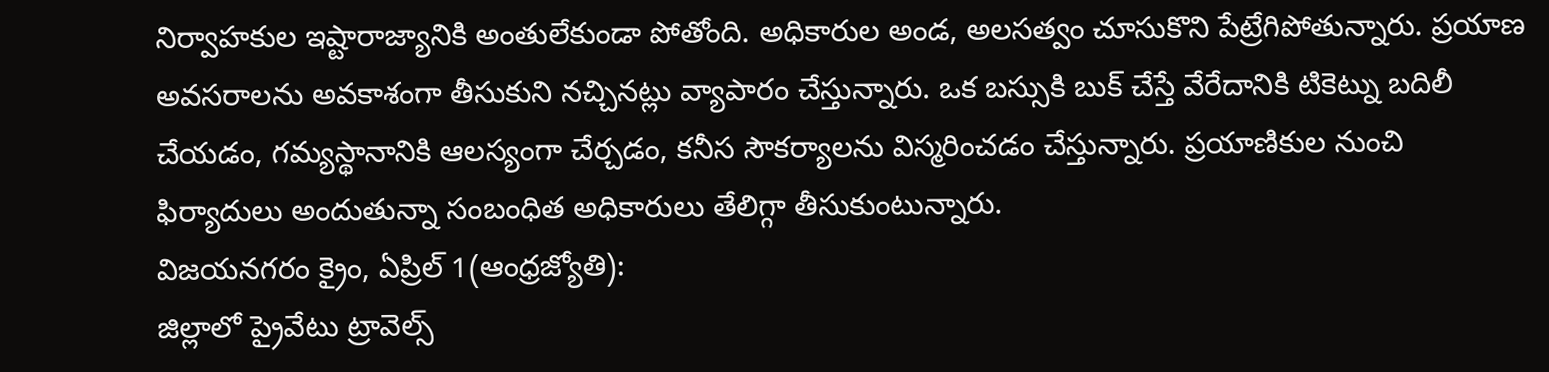నిర్వాహకుల ఇష్టారాజ్యానికి అంతులేకుండా పోతోంది. అధికారుల అండ, అలసత్వం చూసుకొని పేట్రేగిపోతున్నారు. ప్రయాణ అవసరాలను అవకాశంగా తీసుకుని నచ్చినట్లు వ్యాపారం చేస్తున్నారు. ఒక బస్సుకి బుక్ చేస్తే వేరేదానికి టికెట్ను బదిలీ చేయడం, గమ్యస్థానానికి ఆలస్యంగా చేర్చడం, కనీస సౌకర్యాలను విస్మరించడం చేస్తున్నారు. ప్రయాణికుల నుంచి ఫిర్యాదులు అందుతున్నా సంబంధిత అధికారులు తేలిగ్గా తీసుకుంటున్నారు.
విజయనగరం క్రైం, ఏప్రిల్ 1(ఆంధ్రజ్యోతి):
జిల్లాలో ప్రైవేటు ట్రావెల్స్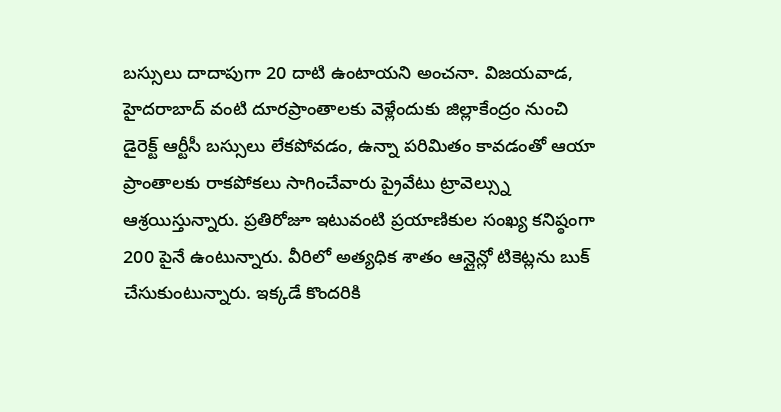బస్సులు దాదాపుగా 20 దాటి ఉంటాయని అంచనా. విజయవాడ, హైదరాబాద్ వంటి దూరప్రాంతాలకు వెళ్లేందుకు జిల్లాకేంద్రం నుంచి డైరెక్ట్ ఆర్టీసీ బస్సులు లేకపోవడం, ఉన్నా పరిమితం కావడంతో ఆయా ప్రాంతాలకు రాకపోకలు సాగించేవారు ప్రైవేటు ట్రావెల్స్ను ఆశ్రయిస్తున్నారు. ప్రతిరోజూ ఇటువంటి ప్రయాణికుల సంఖ్య కనిష్ఠంగా 200 పైనే ఉంటున్నారు. వీరిలో అత్యధిక శాతం ఆన్లైన్లో టికెట్లను బుక్ చేసుకుంటున్నారు. ఇక్కడే కొందరికి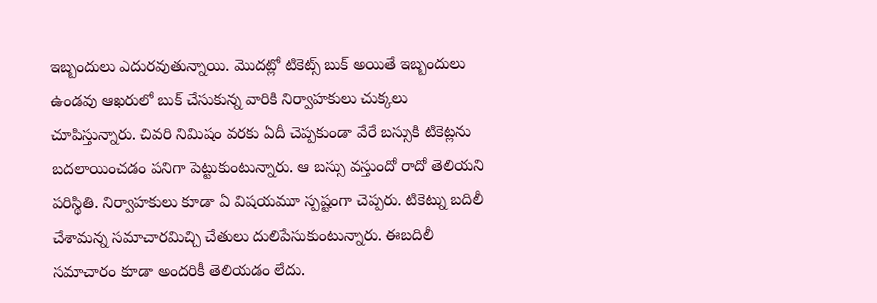ఇబ్బందులు ఎదురవుతున్నాయి. మొదట్లో టికెట్స్ బుక్ అయితే ఇబ్బందులు ఉండవు ఆఖరులో బుక్ చేసుకున్న వారికి నిర్వాహకులు చుక్కలు చూపిస్తున్నారు. చివరి నిమిషం వరకు ఏదీ చెప్పకుండా వేరే బస్సుకి టికెట్లను బదలాయించడం పనిగా పెట్టుకుంటున్నారు. ఆ బస్సు వస్తుందో రాదో తెలియని పరిస్థితి. నిర్వాహకులు కూడా ఏ విషయమూ స్పష్టంగా చెప్పరు. టికెట్ను బదిలీ చేశామన్న సమాచారమిచ్చి చేతులు దులిపేసుకుంటున్నారు. ఈబదిలీ సమాచారం కూడా అందరికీ తెలియడం లేదు.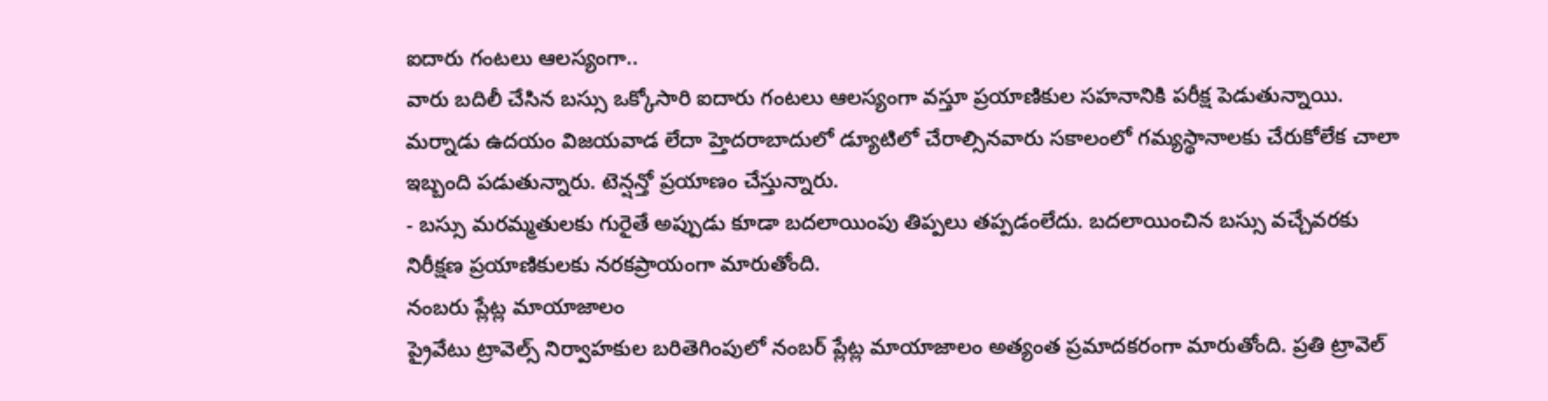ఐదారు గంటలు ఆలస్యంగా..
వారు బదిలీ చేసిన బస్సు ఒక్కోసారి ఐదారు గంటలు ఆలస్యంగా వస్తూ ప్రయాణికుల సహనానికి పరీక్ష పెడుతున్నాయి. మర్నాడు ఉదయం విజయవాడ లేదా హ్తెదరాబాదులో డ్యూటిలో చేరాల్సినవారు సకాలంలో గమ్యస్థానాలకు చేరుకోలేక చాలా ఇబ్బంది పడుతున్నారు. టెన్షన్తో ప్రయాణం చేస్తున్నారు.
- బస్సు మరమ్మతులకు గురైతే అప్పుడు కూడా బదలాయింపు తిప్పలు తప్పడంలేదు. బదలాయించిన బస్సు వచ్చేవరకు నిరీక్షణ ప్రయాణికులకు నరకప్రాయంగా మారుతోంది.
నంబరు ప్లేట్ల మాయాజాలం
ప్రైవేటు ట్రావెల్స్ నిర్వాహకుల బరితెగింపులో నంబర్ ప్లేట్ల మాయాజాలం అత్యంత ప్రమాదకరంగా మారుతోంది. ప్రతి ట్రావెల్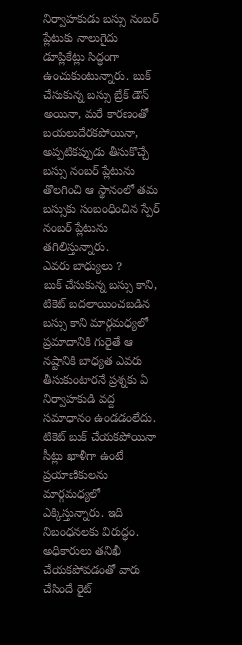నిర్వాహకుడు బస్సు నంబర్ ప్లేటుకు నాలుగైదు డూప్లికేట్లు సిద్ధంగా ఉంచుకుంటున్నారు. బుక్ చేసుకున్న బస్సు బ్రేక్ డౌన్ అయినా, మరే కారణంతో బయలుదేరకపోయినా, అప్పటికప్పుడు తీసుకొచ్చే బస్సు నంబర్ ప్లేటును తొలగించి ఆ స్థానంలో తమ బస్సుకు సంబంధించిన స్పేర్ నంబర్ ప్లేటును తగిలిస్తున్నారు.
ఎవరు బాధ్యులు ?
బుక్ చేసుకున్న బస్సు కాని, టికెట్ బదలాయించబడిన బస్సు కాని మార్గమధ్యలో ప్రమాదానికి గురైతే ఆ నష్టానికి బాధ్యత ఎవరు తీసుకుంటారనే ప్రశ్నకు ఏ నిర్వాహకుడి వద్ద సమాధానం ఉండడంలేదు. టికెట్ బుక్ చేయకపోయినా సీట్లు ఖాళీగా ఉంటే ప్రయాణికులను మార్గమధ్యలో ఎక్కిస్తున్నారు. ఇది నిబంధనలకు విరుద్ధం. అధికారులు తనిఖీ చేయకపోవడంతో వారు చేసిందే రైట్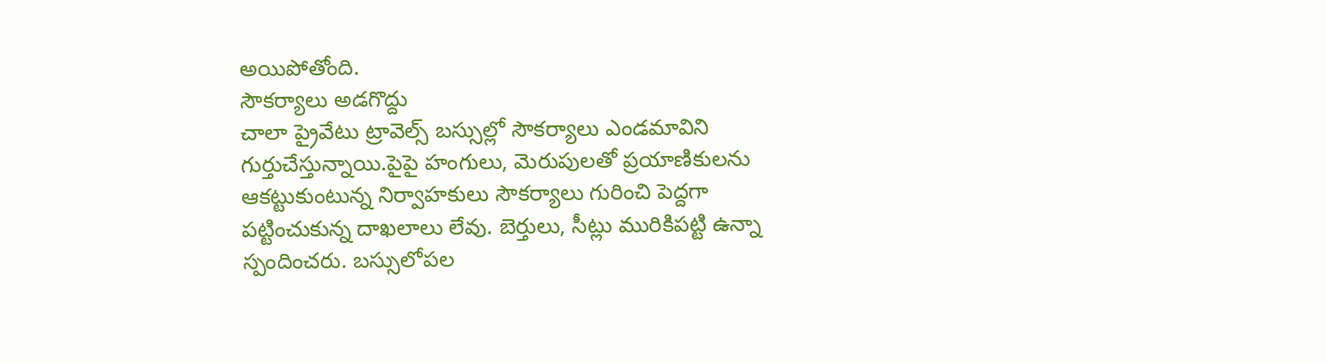అయిపోతోంది.
సౌకర్యాలు అడగొద్దు
చాలా ప్రైవేటు ట్రావెల్స్ బస్సుల్లో సౌకర్యాలు ఎండమావిని గుర్తుచేస్తున్నాయి.పైపై హంగులు, మెరుపులతో ప్రయాణికులను ఆకట్టుకుంటున్న నిర్వాహకులు సౌకర్యాలు గురించి పెద్దగా పట్టించుకున్న దాఖలాలు లేవు. బెర్తులు, సీట్లు మురికిపట్టి ఉన్నా స్పందించరు. బస్సులోపల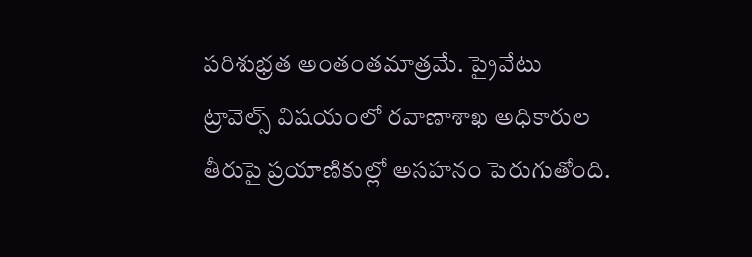పరిశుభ్రత అంతంతమాత్రమే. ప్రైవేటు ట్రావెల్స్ విషయంలో రవాణాశాఖ అధికారుల తీరుపై ప్రయాణికుల్లో అసహనం పెరుగుతోంది.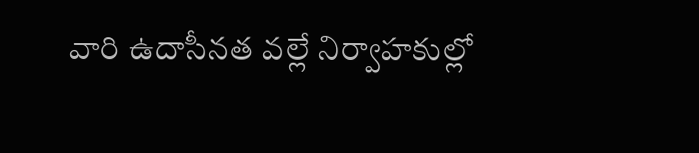వారి ఉదాసీనత వల్లే నిర్వాహకుల్లో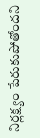నిర్లక్ష్యం పేరుకుపోతోందని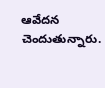ఆవేదన చెందుతున్నారు.